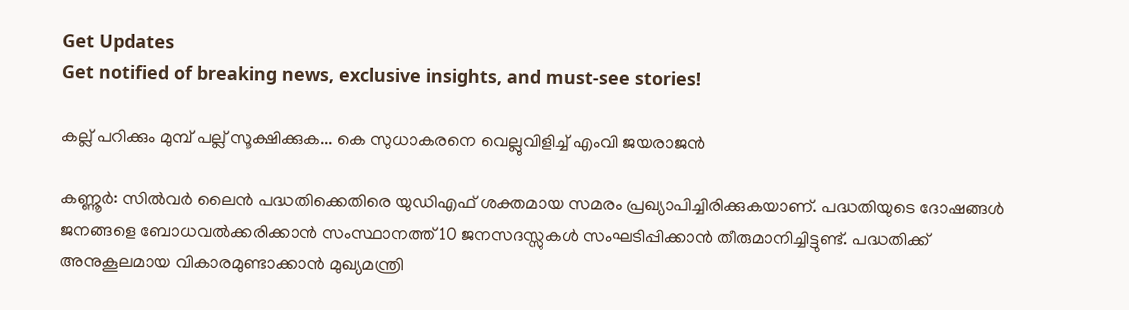Get Updates
Get notified of breaking news, exclusive insights, and must-see stories!

കല്ല് പറിക്കും മുമ്പ് പല്ല് സൂക്ഷിക്കുക... കെ സുധാകരനെ വെല്ലുവിളിച്ച് എംവി ജയരാജന്‍

കണ്ണൂര്‍: സില്‍വര്‍ ലൈന്‍ പദ്ധതിക്കെതിരെ യുഡിഎഫ് ശക്തമായ സമരം പ്രഖ്യാപിച്ചിരിക്കുകയാണ്. പദ്ധതിയുടെ ദോഷങ്ങള്‍ ജനങ്ങളെ ബോധവല്‍ക്കരിക്കാന്‍ സംസ്ഥാനത്ത് 10 ജനസദസ്സുകള്‍ സംഘടിപ്പിക്കാന്‍ തീരുമാനിച്ചിട്ടുണ്ട്. പദ്ധതിക്ക് അനുകൂലമായ വികാരമുണ്ടാക്കാന്‍ മുഖ്യമന്ത്രി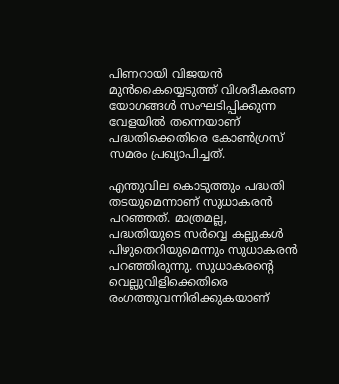പിണറായി വിജയന്‍ മുന്‍കൈയ്യെടുത്ത് വിശദീകരണ യോഗങ്ങള്‍ സംഘടിപ്പിക്കുന്ന വേളയില്‍ തന്നെയാണ് പദ്ധതിക്കെതിരെ കോണ്‍ഗ്രസ് സമരം പ്രഖ്യാപിച്ചത്.

എന്തുവില കൊടുത്തും പദ്ധതി തടയുമെന്നാണ് സുധാകരന്‍ പറഞ്ഞത്. മാത്രമല്ല, പദ്ധതിയുടെ സര്‍വ്വെ കല്ലുകള്‍ പിഴുതെറിയുമെന്നും സുധാകരന്‍ പറഞ്ഞിരുന്നു. സുധാകരന്റെ വെല്ലുവിളിക്കെതിരെ രംഗത്തുവന്നിരിക്കുകയാണ്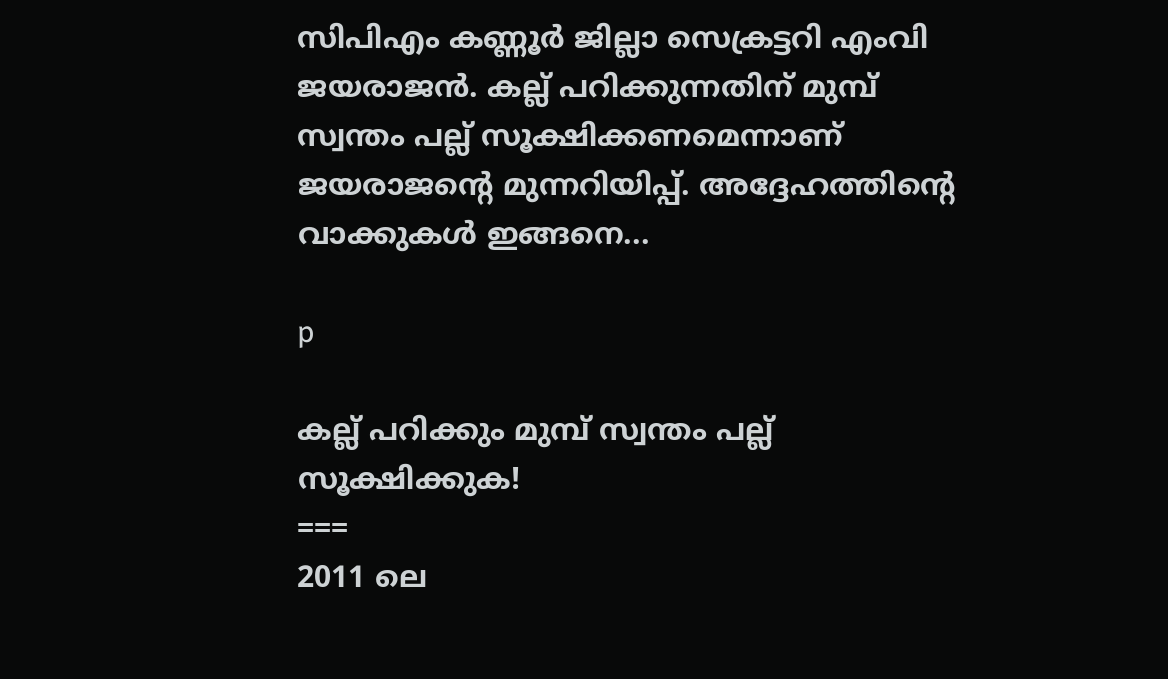സിപിഎം കണ്ണൂര്‍ ജില്ലാ സെക്രട്ടറി എംവി ജയരാജന്‍. കല്ല് പറിക്കുന്നതിന് മുമ്പ് സ്വന്തം പല്ല് സൂക്ഷിക്കണമെന്നാണ് ജയരാജന്റെ മുന്നറിയിപ്പ്. അദ്ദേഹത്തിന്റെ വാക്കുകള്‍ ഇങ്ങനെ...

p

കല്ല് പറിക്കും മുമ്പ് സ്വന്തം പല്ല് സൂക്ഷിക്കുക!
===
2011 ലെ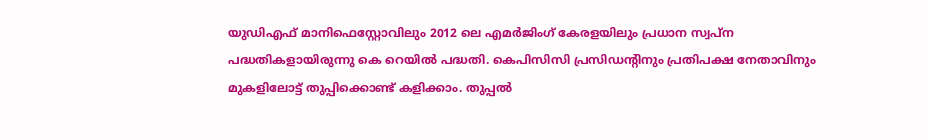യുഡിഎഫ് മാനിഫെസ്റ്റോവിലും 2012 ലെ എമര്‍ജിംഗ് കേരളയിലും പ്രധാന സ്വപ്‌ന പദ്ധതികളായിരുന്നു കെ റെയില്‍ പദ്ധതി. കെപിസിസി പ്രസിഡന്റിനും പ്രതിപക്ഷ നേതാവിനും മുകളിലോട്ട് തുപ്പിക്കൊണ്ട് കളിക്കാം. തുപ്പല്‍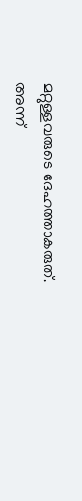മറ്റുള്ളവരുടെ ദേഹത്താകരുത്. അന്ന്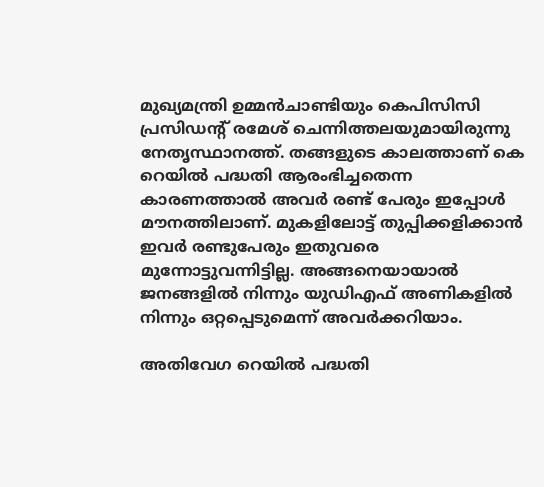മുഖ്യമന്ത്രി ഉമ്മന്‍ചാണ്ടിയും കെപിസിസി പ്രസിഡന്റ് രമേശ് ചെന്നിത്തലയുമായിരുന്നു നേതൃസ്ഥാനത്ത്. തങ്ങളുടെ കാലത്താണ് കെ റെയില്‍ പദ്ധതി ആരംഭിച്ചതെന്ന കാരണത്താല്‍ അവര്‍ രണ്ട് പേരും ഇപ്പോള്‍ മൗനത്തിലാണ്. മുകളിലോട്ട് തുപ്പിക്കളിക്കാന്‍ ഇവര്‍ രണ്ടുപേരും ഇതുവരെ മുന്നോട്ടുവന്നിട്ടില്ല. അങ്ങനെയായാല്‍ ജനങ്ങളില്‍ നിന്നും യുഡിഎഫ് അണികളില്‍ നിന്നും ഒറ്റപ്പെടുമെന്ന് അവര്‍ക്കറിയാം.

അതിവേഗ റെയില്‍ പദ്ധതി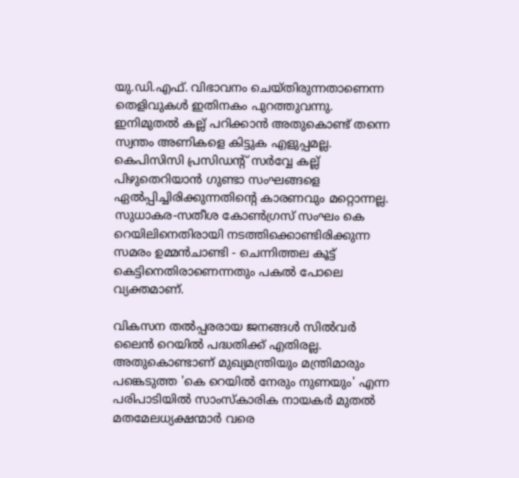യു.ഡി.എഫ്. വിഭാവനം ചെയ്തിരുന്നതാണെന്ന തെളിവുകള്‍ ഇതിനകം പുറത്തുവന്നു. ഇനിമുതല്‍ കല്ല് പറിക്കാന്‍ അതുകൊണ്ട് തന്നെ സ്വന്തം അണികളെ കിട്ടുക എളുപ്പമല്ല. കെപിസിസി പ്രസിഡന്റ് സര്‍വ്വേ കല്ല് പിഴുതെറിയാന്‍ ഗുണ്ടാ സംഘങ്ങളെ ഏല്‍പ്പിച്ചിരിക്കുന്നതിന്റെ കാരണവും മറ്റൊന്നല്ല. സുധാകര-സതീശ കോണ്‍ഗ്രസ് സംഘം കെ റെയിലിനെതിരായി നടത്തിക്കൊണ്ടിരിക്കുന്ന സമരം ഉമ്മന്‍ചാണ്ടി - ചെന്നിത്തല കൂട്ട് കെട്ടിനെതിരാണെന്നതും പകല്‍ പോലെ വ്യക്തമാണ്.

വികസന തല്‍പ്പരരായ ജനങ്ങള്‍ സില്‍വര്‍ ലൈന്‍ റെയില്‍ പദ്ധതിക്ക് എതിരല്ല. അതുകൊണ്ടാണ് മുഖ്യമന്ത്രിയും മന്ത്രിമാരും പങ്കെടുത്ത 'കെ റെയില്‍ നേരും നുണയും' എന്ന പരിപാടിയില്‍ സാംസ്‌കാരിക നായകര്‍ മുതല്‍ മതമേലധ്യക്ഷന്മാര്‍ വരെ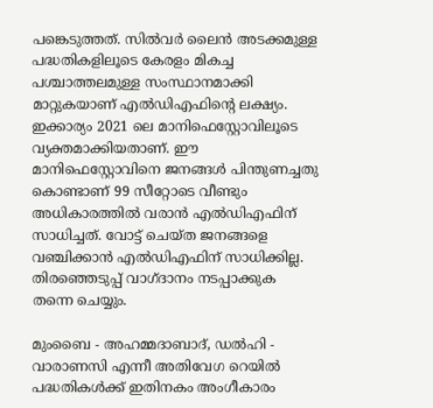പങ്കെടുത്തത്. സില്‍വര്‍ ലൈന്‍ അടക്കമുള്ള പദ്ധതികളിലൂടെ കേരളം മികച്ച പശ്ചാത്തലമുള്ള സംസ്ഥാനമാക്കി മാറ്റുകയാണ് എല്‍ഡിഎഫിന്റെ ലക്ഷ്യം. ഇക്കാര്യം 2021 ലെ മാനിഫെസ്റ്റോവിലൂടെ വ്യക്തമാക്കിയതാണ്. ഈ മാനിഫെസ്റ്റോവിനെ ജനങ്ങള്‍ പിന്തുണച്ചതു കൊണ്ടാണ് 99 സീറ്റോടെ വീണ്ടും അധികാരത്തില്‍ വരാന്‍ എല്‍ഡിഎഫിന് സാധിച്ചത്. വോട്ട് ചെയ്ത ജനങ്ങളെ വഞ്ചിക്കാന്‍ എല്‍ഡിഎഫിന് സാധിക്കില്ല. തിരഞ്ഞെടുപ്പ് വാഗ്ദാനം നടപ്പാക്കുക തന്നെ ചെയ്യും.

മുംബൈ - അഹമ്മദാബാദ്, ഡല്‍ഹി - വാരാണസി എന്നീ അതിവേഗ റെയില്‍ പദ്ധതികള്‍ക്ക് ഇതിനകം അംഗീകാരം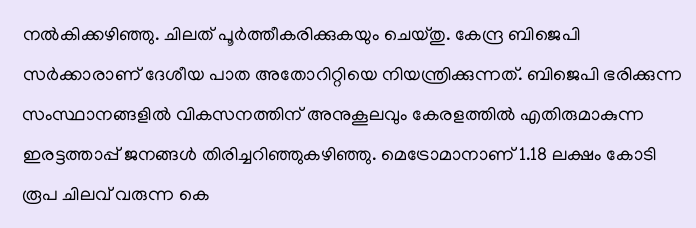നല്‍കിക്കഴിഞ്ഞു. ചിലത് പൂര്‍ത്തീകരിക്കുകയും ചെയ്തു. കേന്ദ്ര ബിജെപി സര്‍ക്കാരാണ് ദേശീയ പാത അതോറിറ്റിയെ നിയന്ത്രിക്കുന്നത്. ബിജെപി ഭരിക്കുന്ന സംസ്ഥാനങ്ങളില്‍ വികസനത്തിന് അനുകൂലവും കേരളത്തില്‍ എതിരുമാകുന്ന ഇരട്ടത്താപ്പ് ജനങ്ങള്‍ തിരിച്ചറിഞ്ഞുകഴിഞ്ഞു. മെട്രോമാനാണ് 1.18 ലക്ഷം കോടി രൂപ ചിലവ് വരുന്ന കെ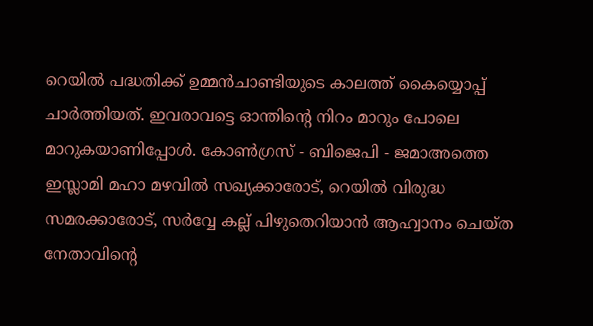റെയില്‍ പദ്ധതിക്ക് ഉമ്മന്‍ചാണ്ടിയുടെ കാലത്ത് കൈയ്യൊപ്പ് ചാര്‍ത്തിയത്. ഇവരാവട്ടെ ഓന്തിന്റെ നിറം മാറും പോലെ മാറുകയാണിപ്പോള്‍. കോണ്‍ഗ്രസ് - ബിജെപി - ജമാഅത്തെ ഇസ്ലാമി മഹാ മഴവില്‍ സഖ്യക്കാരോട്, റെയില്‍ വിരുദ്ധ സമരക്കാരോട്, സര്‍വ്വേ കല്ല് പിഴുതെറിയാന്‍ ആഹ്വാനം ചെയ്ത നേതാവിന്റെ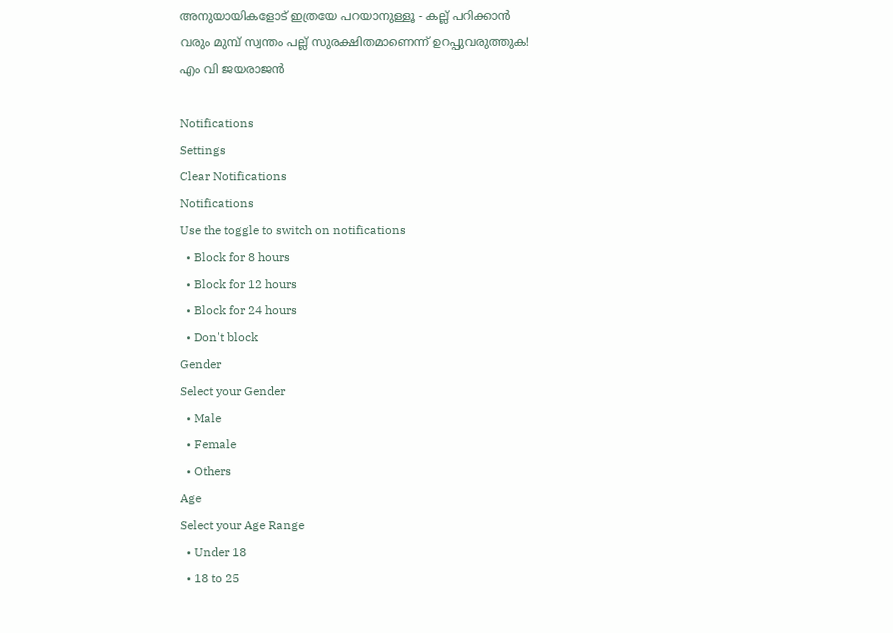അനുയായികളോട് ഇത്രയേ പറയാനുള്ളൂ - കല്ല് പറിക്കാന്‍ വരും മുമ്പ് സ്വന്തം പല്ല് സുരക്ഷിതമാണെന്ന് ഉറപ്പുവരുത്തുക!
എം വി ജയരാജന്‍

Notifications
Settings
Clear Notifications
Notifications
Use the toggle to switch on notifications
  • Block for 8 hours
  • Block for 12 hours
  • Block for 24 hours
  • Don't block
Gender
Select your Gender
  • Male
  • Female
  • Others
Age
Select your Age Range
  • Under 18
  • 18 to 25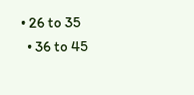• 26 to 35
  • 36 to 45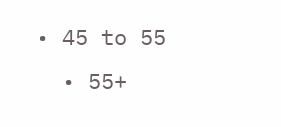• 45 to 55
  • 55+